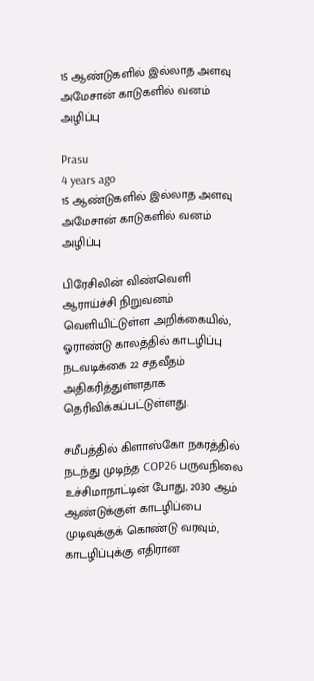15 ஆண்டுகளில் இல்லாத அளவு அமேசான் காடுகளில் வனம் அழிப்பு

Prasu
4 years ago
15 ஆண்டுகளில் இல்லாத அளவு  அமேசான் காடுகளில் வனம் அழிப்பு

பிரேசிலின் விண்வெளி ஆராய்ச்சி நிறுவனம் வெளியிட்டுள்ள அறிக்கையில், ஓராண்டு காலத்தில் காடழிப்பு நடவடிக்கை 22 சதவீதம் அதிகரித்துள்ளதாக தெரிவிக்கப்பட்டுள்ளது.

சமீபத்தில் கிளாஸ்கோ நகரத்தில் நடந்து முடிந்த COP26 பருவநிலை உச்சிமாநாட்டின் போது, 2030 ஆம் ஆண்டுக்குள் காடழிப்பை முடிவுக்குக் கொண்டு வரவும், காடழிப்புக்கு எதிரான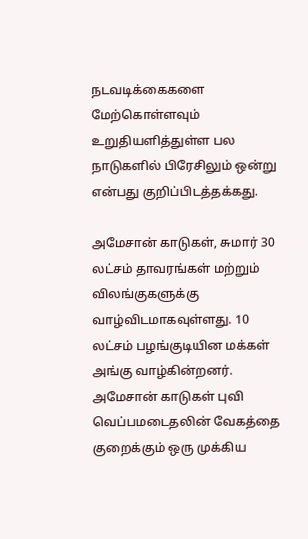நடவடிக்கைகளை மேற்கொள்ளவும் உறுதியளித்துள்ள பல நாடுகளில் பிரேசிலும் ஒன்று என்பது குறிப்பிடத்தக்கது.

அமேசான் காடுகள், சுமார் 30 லட்சம் தாவரங்கள் மற்றும் விலங்குகளுக்கு வாழ்விடமாகவுள்ளது. 10 லட்சம் பழங்குடியின மக்கள் அங்கு வாழ்கின்றனர். அமேசான் காடுகள் புவி வெப்பமடைதலின் வேகத்தை குறைக்கும் ஒரு முக்கிய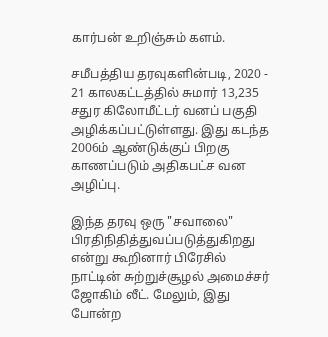கார்பன் உறிஞ்சும் களம்.

சமீபத்திய தரவுகளின்படி, 2020 - 21 காலகட்டத்தில் சுமார் 13,235 சதுர கிலோமீட்டர் வனப் பகுதி அழிக்கப்பட்டுள்ளது. இது கடந்த 2006ம் ஆண்டுக்குப் பிறகு காணப்படும் அதிகபட்ச வன அழிப்பு.

இந்த தரவு ஒரு "சவாலை" பிரதிநிதித்துவப்படுத்துகிறது என்று கூறினார் பிரேசில் நாட்டின் சுற்றுச்சூழல் அமைச்சர் ஜோகிம் லீட். மேலும், இது போன்ற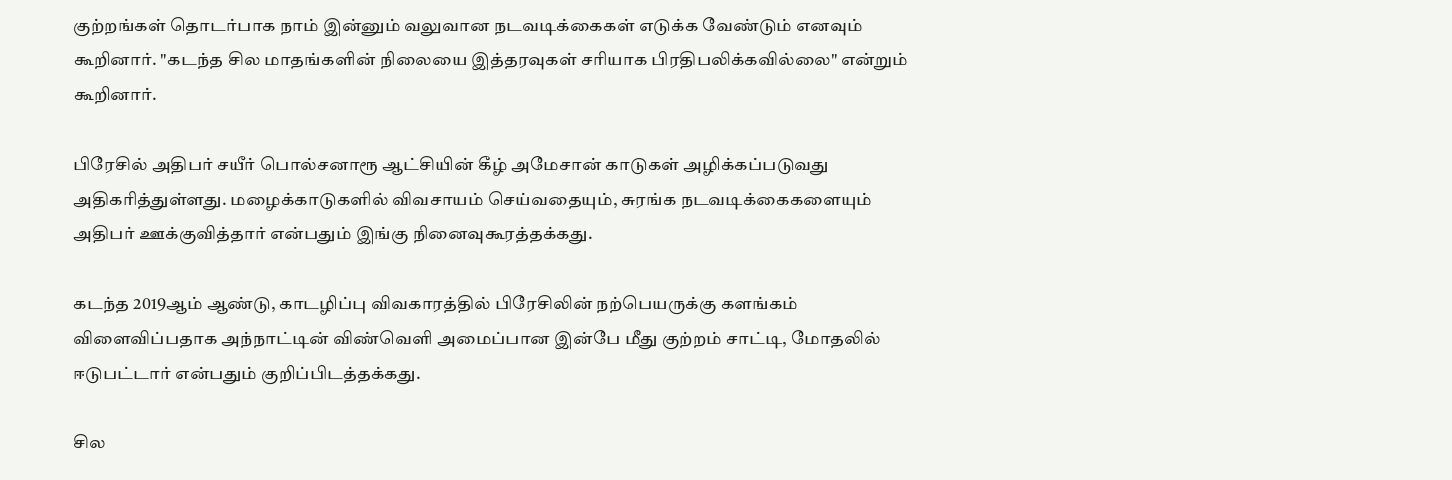குற்றங்கள் தொடர்பாக நாம் இன்னும் வலுவான நடவடிக்கைகள் எடுக்க வேண்டும் எனவும் கூறினார். "கடந்த சில மாதங்களின் நிலையை இத்தரவுகள் சரியாக பிரதிபலிக்கவில்லை" என்றும் கூறினார்.

பிரேசில் அதிபர் சயீர் பொல்சனாரூ ஆட்சியின் கீழ் அமேசான் காடுகள் அழிக்கப்படுவது அதிகரித்துள்ளது. மழைக்காடுகளில் விவசாயம் செய்வதையும், சுரங்க நடவடிக்கைகளையும் அதிபர் ஊக்குவித்தார் என்பதும் இங்கு நினைவுகூரத்தக்கது.

கடந்த 2019ஆம் ஆண்டு, காடழிப்பு விவகாரத்தில் பிரேசிலின் நற்பெயருக்கு களங்கம் விளைவிப்பதாக அந்நாட்டின் விண்வெளி அமைப்பான இன்பே மீது குற்றம் சாட்டி, மோதலில் ஈடுபட்டார் என்பதும் குறிப்பிடத்தக்கது.

சில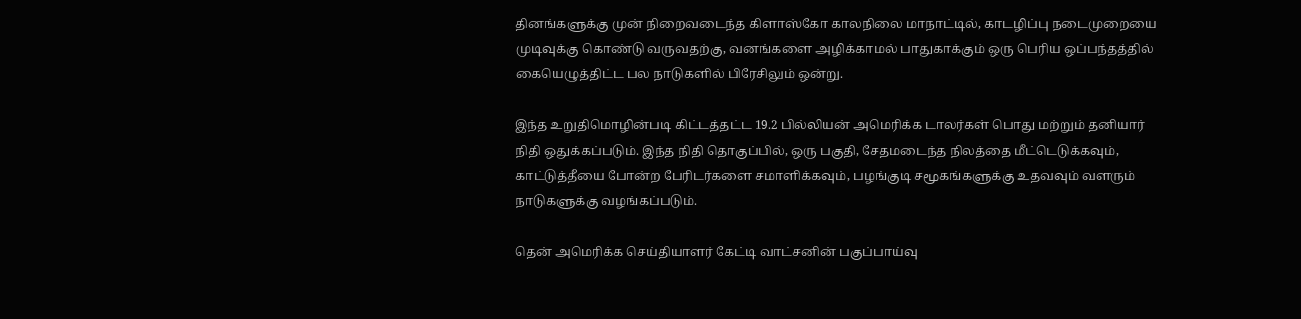தினங்களுக்கு முன் நிறைவடைந்த கிளாஸ்கோ காலநிலை மாநாட்டில், காடழிப்பு நடைமுறையை முடிவுக்கு கொண்டு வருவதற்கு, வனங்களை அழிக்காமல் பாதுகாக்கும் ஒரு பெரிய ஒப்பந்தத்தில் கையெழுத்திட்ட பல நாடுகளில் பிரேசிலும் ஒன்று.

இந்த உறுதிமொழின்படி கிட்டத்தட்ட 19.2 பில்லியன் அமெரிக்க டாலர்கள் பொது மற்றும் தனியார் நிதி ஒதுக்கப்படும். இந்த நிதி தொகுப்பில், ஒரு பகுதி, சேதமடைந்த நிலத்தை மீட்டெடுக்கவும், காட்டுத்தீயை போன்ற பேரிடர்களை சமாளிக்கவும், பழங்குடி சமூகங்களுக்கு உதவவும் வளரும் நாடுகளுக்கு வழங்கப்படும்.

தென் அமெரிக்க செய்தியாளர் கேட்டி வாட்சனின் பகுப்பாய்வு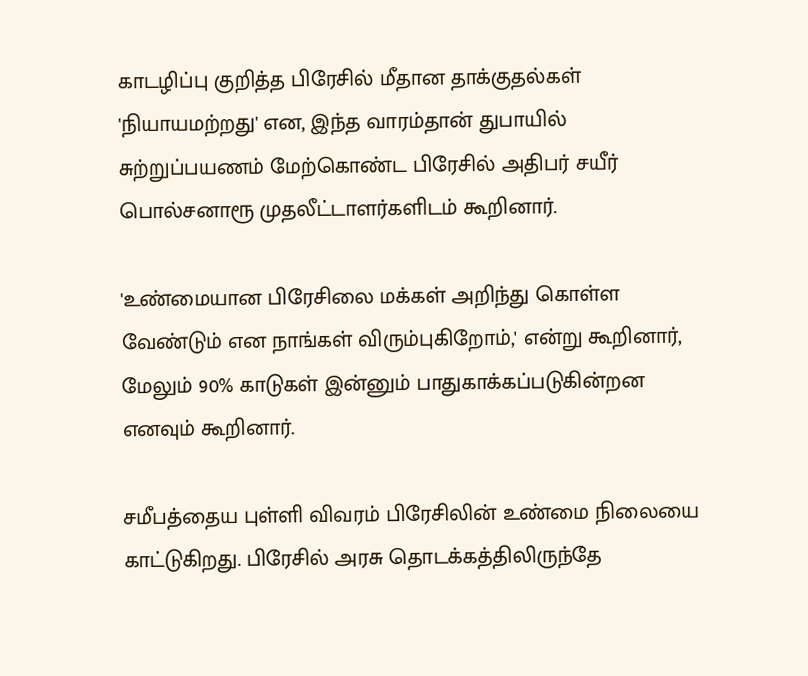காடழிப்பு குறித்த பிரேசில் மீதான தாக்குதல்கள் 'நியாயமற்றது' என, இந்த வாரம்தான் துபாயில் சுற்றுப்பயணம் மேற்கொண்ட பிரேசில் அதிபர் சயீர் பொல்சனாரூ முதலீட்டாளர்களிடம் கூறினார்.

'உண்மையான பிரேசிலை மக்கள் அறிந்து கொள்ள வேண்டும் என நாங்கள் விரும்புகிறோம்,' என்று கூறினார், மேலும் 90% காடுகள் இன்னும் பாதுகாக்கப்படுகின்றன எனவும் கூறினார்.

சமீபத்தைய புள்ளி விவரம் பிரேசிலின் உண்மை நிலையை காட்டுகிறது. பிரேசில் அரசு தொடக்கத்திலிருந்தே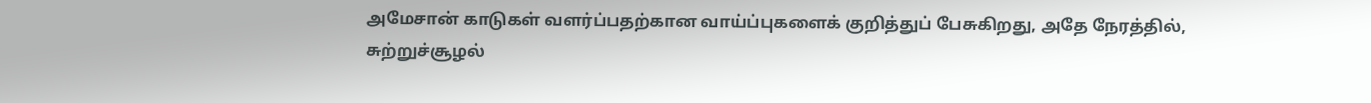அமேசான் காடுகள் வளர்ப்பதற்கான வாய்ப்புகளைக் குறித்துப் பேசுகிறது, அதே நேரத்தில், சுற்றுச்சூழல்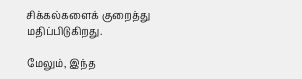சிக்கல்களைக் குறைத்து மதிப்பிடுகிறது.

மேலும், இந்த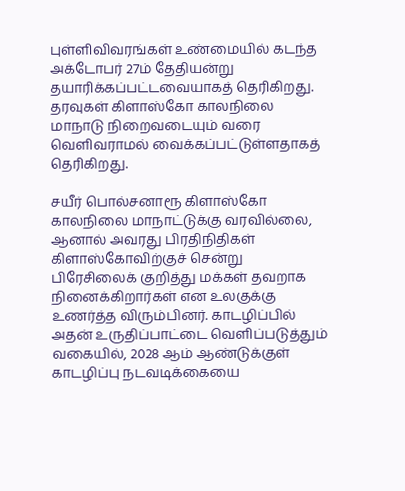புள்ளிவிவரங்கள் உண்மையில் கடந்த அக்டோபர் 27ம் தேதியன்று தயாரிக்கப்பட்டவையாகத் தெரிகிறது. தரவுகள் கிளாஸ்கோ காலநிலை மாநாடு நிறைவடையும் வரை வெளிவராமல் வைக்கப்பட்டுள்ளதாகத் தெரிகிறது.

சயீர் பொல்சனாரூ கிளாஸ்கோ காலநிலை மாநாட்டுக்கு வரவில்லை, ஆனால் அவரது பிரதிநிதிகள் கிளாஸ்கோவிற்குச் சென்று பிரேசிலைக் குறித்து மக்கள் தவறாக நினைக்கிறார்கள் என உலகுக்கு உணர்த்த விரும்பினர். காடழிப்பில் அதன் உருதிப்பாட்டை வெளிப்படுத்தும் வகையில், 2028 ஆம் ஆண்டுக்குள் காடழிப்பு நடவடிக்கையை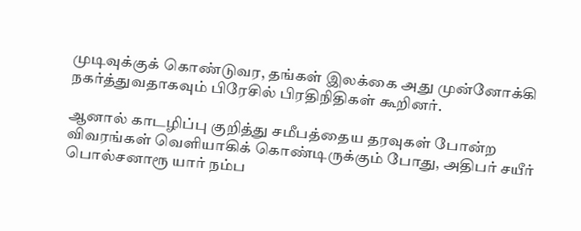முடிவுக்குக் கொண்டுவர, தங்கள் இலக்கை அது முன்னோக்கி நகர்த்துவதாகவும் பிரேசில் பிரதிநிதிகள் கூறினர்.

ஆனால் காடழிப்பு குறித்து சமீபத்தைய தரவுகள் போன்ற விவரங்கள் வெளியாகிக் கொண்டிருக்கும் போது, அதிபர் சயீர் பொல்சனாரூ யார் நம்ப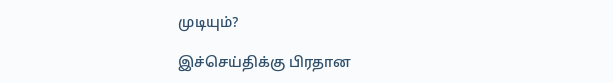முடியும்?

இச்செய்திக்கு பிரதான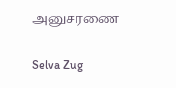அனுசரணை

Selva Zug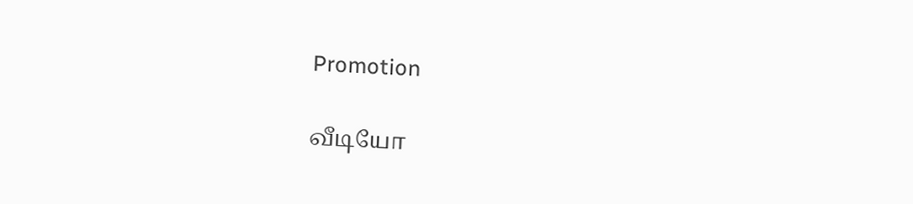Promotion

வீடியோ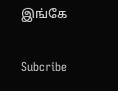இங்கே

Subcribe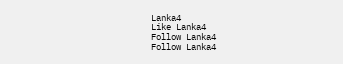Lanka4
Like Lanka4
Follow Lanka4
Follow Lanka4